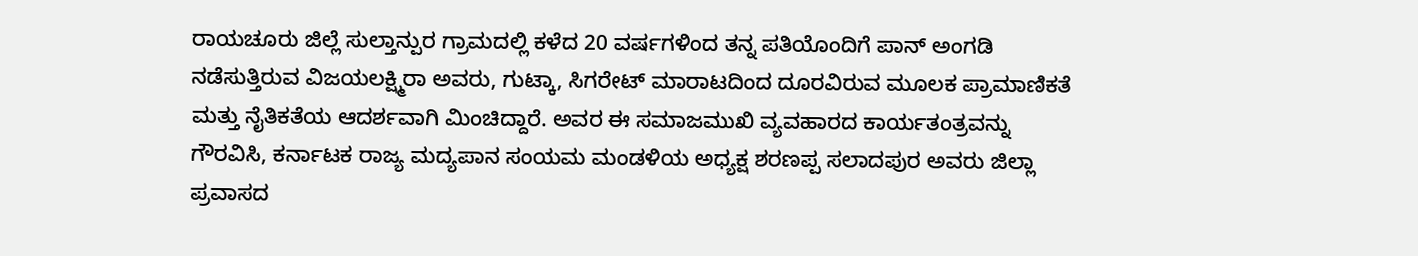ರಾಯಚೂರು ಜಿಲ್ಲೆ ಸುಲ್ತಾನ್ಪುರ ಗ್ರಾಮದಲ್ಲಿ ಕಳೆದ 20 ವರ್ಷಗಳಿಂದ ತನ್ನ ಪತಿಯೊಂದಿಗೆ ಪಾನ್ ಅಂಗಡಿ ನಡೆಸುತ್ತಿರುವ ವಿಜಯಲಕ್ಷ್ಮಿರಾ ಅವರು, ಗುಟ್ಕಾ, ಸಿಗರೇಟ್ ಮಾರಾಟದಿಂದ ದೂರವಿರುವ ಮೂಲಕ ಪ್ರಾಮಾಣಿಕತೆ ಮತ್ತು ನೈತಿಕತೆಯ ಆದರ್ಶವಾಗಿ ಮಿಂಚಿದ್ದಾರೆ. ಅವರ ಈ ಸಮಾಜಮುಖಿ ವ್ಯವಹಾರದ ಕಾರ್ಯತಂತ್ರವನ್ನು ಗೌರವಿಸಿ, ಕರ್ನಾಟಕ ರಾಜ್ಯ ಮದ್ಯಪಾನ ಸಂಯಮ ಮಂಡಳಿಯ ಅಧ್ಯಕ್ಷ ಶರಣಪ್ಪ ಸಲಾದಪುರ ಅವರು ಜಿಲ್ಲಾ ಪ್ರವಾಸದ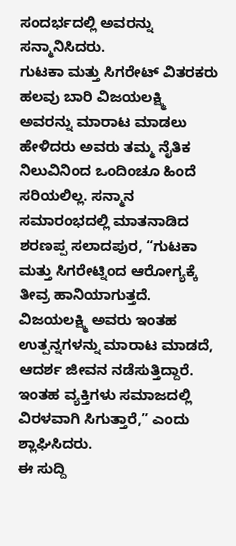ಸಂದರ್ಭದಲ್ಲಿ ಅವರನ್ನು ಸನ್ಮಾನಿಸಿದರು.
ಗುಟಕಾ ಮತ್ತು ಸಿಗರೇಟ್ ವಿತರಕರು ಹಲವು ಬಾರಿ ವಿಜಯಲಕ್ಷ್ಮಿ ಅವರನ್ನು ಮಾರಾಟ ಮಾಡಲು ಹೇಳಿದರು ಅವರು ತಮ್ಮ ನೈತಿಕ ನಿಲುವಿನಿಂದ ಒಂದಿಂಚೂ ಹಿಂದೆ ಸರಿಯಲಿಲ್ಲ. ಸನ್ಮಾನ ಸಮಾರಂಭದಲ್ಲಿ ಮಾತನಾಡಿದ ಶರಣಪ್ಪ ಸಲಾದಪುರ, “ಗುಟಕಾ ಮತ್ತು ಸಿಗರೇಟ್ನಿಂದ ಆರೋಗ್ಯಕ್ಕೆ ತೀವ್ರ ಹಾನಿಯಾಗುತ್ತದೆ. ವಿಜಯಲಕ್ಷ್ಮಿ ಅವರು ಇಂತಹ ಉತ್ಪನ್ನಗಳನ್ನು ಮಾರಾಟ ಮಾಡದೆ, ಆದರ್ಶ ಜೀವನ ನಡೆಸುತ್ತಿದ್ದಾರೆ. ಇಂತಹ ವ್ಯಕ್ತಿಗಳು ಸಮಾಜದಲ್ಲಿ ವಿರಳವಾಗಿ ಸಿಗುತ್ತಾರೆ,” ಎಂದು ಶ್ಲಾಘಿಸಿದರು.
ಈ ಸುದ್ದಿ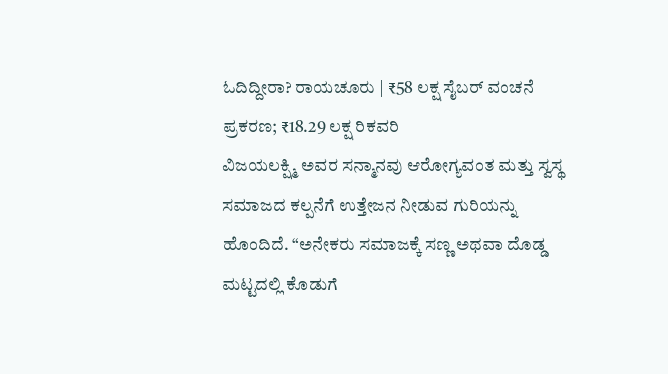ಓದಿದ್ದೀರಾ? ರಾಯಚೂರು | ₹58 ಲಕ್ಷ ಸೈಬರ್ ವಂಚನೆ ಪ್ರಕರಣ; ₹18.29 ಲಕ್ಷ ರಿಕವರಿ
ವಿಜಯಲಕ್ಷ್ಮಿ ಅವರ ಸನ್ಮಾನವು ಆರೋಗ್ಯವಂತ ಮತ್ತು ಸ್ವಸ್ಥ ಸಮಾಜದ ಕಲ್ಪನೆಗೆ ಉತ್ತೇಜನ ನೀಡುವ ಗುರಿಯನ್ನು ಹೊಂದಿದೆ. “ಅನೇಕರು ಸಮಾಜಕ್ಕೆ ಸಣ್ಣ ಅಥವಾ ದೊಡ್ಡ ಮಟ್ಟದಲ್ಲಿ ಕೊಡುಗೆ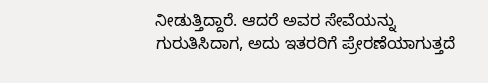ನೀಡುತ್ತಿದ್ದಾರೆ. ಆದರೆ ಅವರ ಸೇವೆಯನ್ನು ಗುರುತಿಸಿದಾಗ, ಅದು ಇತರರಿಗೆ ಪ್ರೇರಣೆಯಾಗುತ್ತದೆ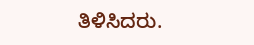ತಿಳಿಸಿದರು.